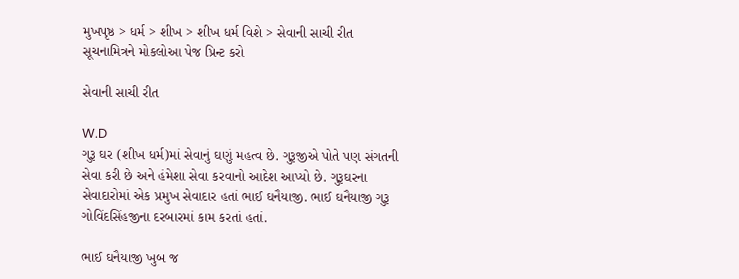મુખપૃષ્ઠ > ધર્મ > શીખ > શીખ ધર્મ વિશે > સેવાની સાચી રીત
સૂચનામિત્રને મોકલોઆ પેજ પ્રિન્ટ કરો

સેવાની સાચી રીત

W.D
ગુરૂ ઘર (શીખ ધર્મ)માં સેવાનું ઘણું મહત્વ છે. ગુરૂજીએ પોતે પણ સંગતની સેવા કરી છે અને હંમેશા સેવા કરવાનો આદેશ આપ્યો છે. ગુરૂઘરના સેવાદારોમાં એક પ્રમુખ સેવાદાર હતાં ભાઈ ઘનૈયાજી. ભાઈ ઘનૈયાજી ગુરૂ ગોવિંદસિંહજીના દરબારમાં કામ કરતાં હતાં.

ભાઈ ઘનૈયાજી ખુબ જ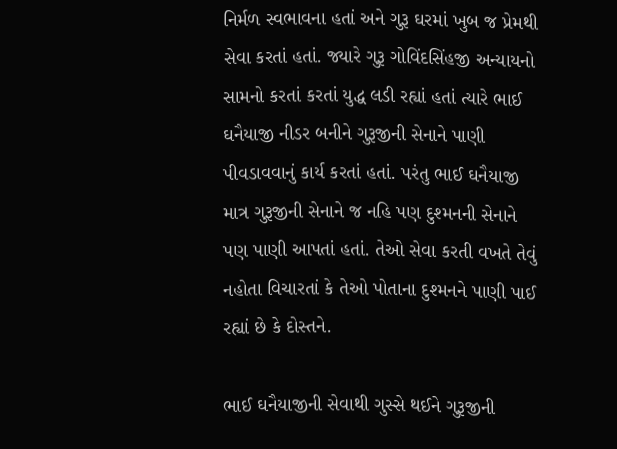નિર્મળ સ્વભાવના હતાં અને ગુરૂ ઘરમાં ખુબ જ પ્રેમથી સેવા કરતાં હતાં. જ્યારે ગુરૂ ગોવિંદસિંહજી અન્યાયનો સામનો કરતાં કરતાં યુદ્ધ લડી રહ્યાં હતાં ત્યારે ભાઈ ઘનૈયાજી નીડર બનીને ગુરૂજીની સેનાને પાણી પીવડાવવાનું કાર્ય કરતાં હતાં. પરંતુ ભાઈ ઘનૈયાજી માત્ર ગુરૂજીની સેનાને જ નહિ પણ દુશ્મનની સેનાને પણ પાણી આપતાં હતાં. તેઓ સેવા કરતી વખતે તેવું નહોતા વિચારતાં કે તેઓ પોતાના દુશ્મનને પાણી પાઈ રહ્યાં છે કે દોસ્તને.

ભાઈ ઘનૈયાજીની સેવાથી ગુસ્સે થઈને ગુરૂજીની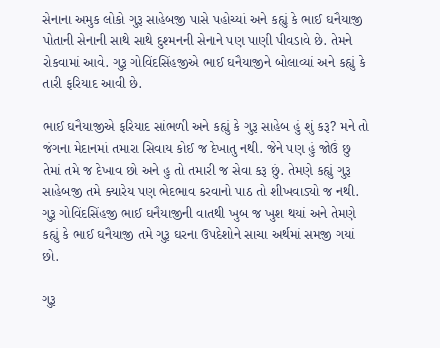સેનાના અમુક લોકો ગુરૂ સાહેબજી પાસે પહોચ્યાં અને કહ્યું કે ભાઈ ઘનૈયાજી પોતાની સેનાની સાથે સાથે દુશ્મનની સેનાને પણ પાણી પીવડાવે છે. તેમને રોકવામાં આવે. ગુરૂ ગોવિંદસિંહજીએ ભાઈ ઘનૈયાજીને બોલાવ્યાં અને કહ્યું કે તારી ફરિયાદ આવી છે.

ભાઈ ઘનૈયાજીએ ફરિયાદ સાંભળી અને કહ્યું કે ગુરૂ સાહેબ હું શું કરૂ? મને તો જંગના મેદાનમાં તમારા સિવાય કોઈ જ દેખાતુ નથી. જેને પણ હું જોઉં છુ તેમાં તમે જ દેખાવ છો અને હુ તો તમારી જ સેવા કરૂ છું. તેમણે કહ્યું ગુરૂ સાહેબજી તમે ક્યારેય પણ ભેદભાવ કરવાનો પાઠ તો શીખવાડ્યો જ નથી. ગુરૂ ગોવિંદસિંહજી ભાઈ ઘનૈયાજીની વાતથી ખુબ જ ખુશ થયાં અને તેમણે કહ્યું કે ભાઈ ઘનૈયાજી તમે ગુરૂ ઘરના ઉપદેશોને સાચા અર્થમાં સમજી ગયાં છો.

ગુરૂ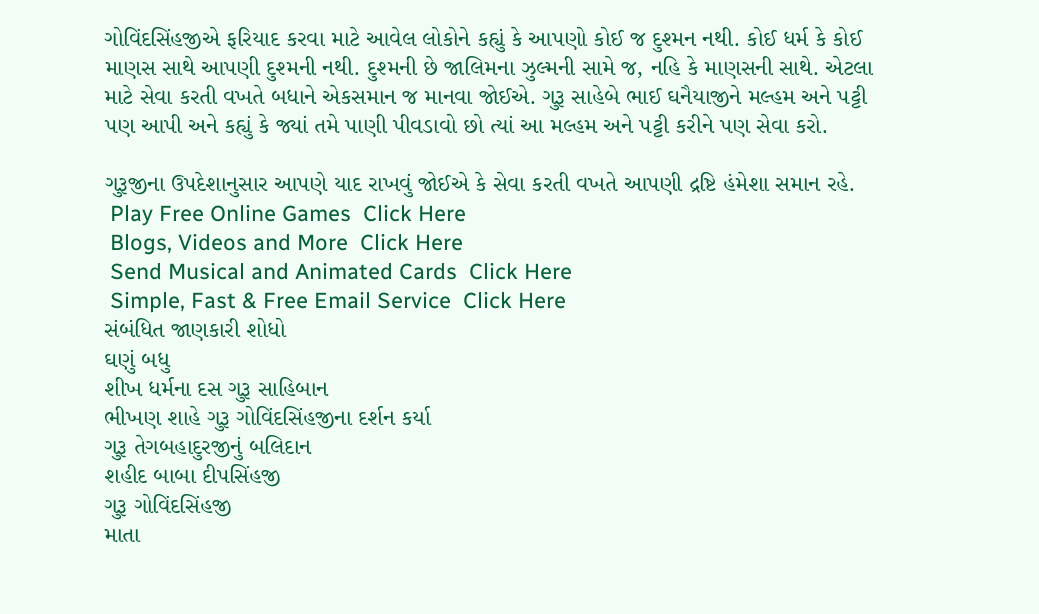ગોવિંદસિંહજીએ ફરિયાદ કરવા માટે આવેલ લોકોને કહ્યું કે આપણો કોઈ જ દુશ્મન નથી. કોઈ ધર્મ કે કોઈ માણસ સાથે આપણી દુશ્મની નથી. દુશ્મની છે જાલિમના ઝુલ્મની સામે જ, નહિ કે માણસની સાથે. એટલા માટે સેવા કરતી વખતે બધાને એકસમાન જ માનવા જોઈએ. ગુરૂ સાહેબે ભાઈ ઘનૈયાજીને મલ્હમ અને પટ્ટી પણ આપી અને કહ્યું કે જ્યાં તમે પાણી પીવડાવો છો ત્યાં આ મલ્હમ અને પટ્ટી કરીને પણ સેવા કરો.

ગુરૂજીના ઉપદેશાનુસાર આપણે યાદ રાખવું જોઈએ કે સેવા કરતી વખતે આપણી દ્રષ્ટિ હંમેશા સમાન રહે.
 Play Free Online Games  Click Here
 Blogs, Videos and More  Click Here
 Send Musical and Animated Cards  Click Here
 Simple, Fast & Free Email Service  Click Here
સંબંધિત જાણકારી શોધો
ઘણું બધુ
શીખ ધર્મના દસ ગુરૂ સાહિબાન
ભીખણ શાહે ગુરૂ ગોવિંદસિંહજીના દર્શન કર્યા
ગુરૂ તેગબહાદુરજીનું બલિદાન
શહીદ બાબા દીપસિંહજી
ગુરૂ ગોવિંદસિંહજી
માતા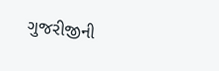ગુજરીજીની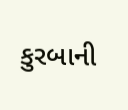કુરબાની